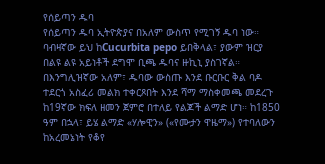የሰይጣን ዱባ
የሰይጣን ዱባ ኢትዮጵያና በአለም ውስጥ የሚገኝ ዱባ ነው። ባብዛኛው ይህ ከCucurbita pepo ይበቅላል፣ ያውም ዝርያ በልዩ ልዩ አይነቶች ደግሞ ቢጫ ዱባና ዙኪኒ ያስገኛል።
በእንግሊዝኛው አለም፣ ዱባው ውስጡ እንደ ቡርቡር ቅል ባዶ ተደርጎ አስፈሪ መልክ ተቀርጾበት እንደ ሻማ ማስቀመጫ መደረጉ ከ19ኛው ክፍለ ዘመን ጀምሮ በተለይ የልጆች ልማድ ሆነ። ከ1850 ዓም በኋላ፣ ይሄ ልማድ «ሃሎዊን» («የሙታን ዋዜማ») የተባለውን ከአረመኔነት የቆየ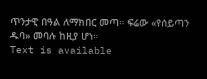ጥንታዊ በዓል ለማክበር መጣ። ፍሬው «የሰይጣን ዱባ» መባሉ ከዚያ ሆነ።
Text is available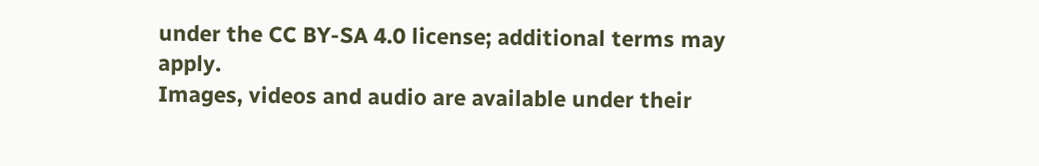under the CC BY-SA 4.0 license; additional terms may apply.
Images, videos and audio are available under their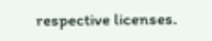respective licenses.